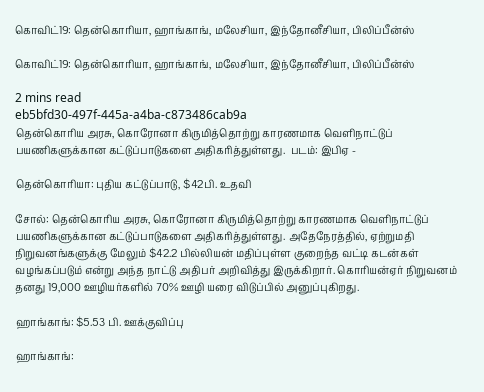கொவிட்19: தென்கொரியா, ஹாங்காங், மலேசியா, இந்தோனீசியா, பிலிப்பீன்ஸ்

கொவிட்19: தென்கொரியா, ஹாங்காங், மலேசியா, இந்தோனீசியா, பிலிப்பீன்ஸ்

2 mins read
eb5bfd30-497f-445a-a4ba-c873486cab9a
தென்கொரிய அரசு, கொரோனா கிருமித்தொற்று காரணமாக வெளிநாட்டுப் பயணிகளுக்கான கட்டுப்பாடுகளை அதிகரித்துள்ளது.  படம்: இபிஏ -

தென்கொரியா: புதிய கட்டுப்பாடு, $42பி. உதவி

சோல்: தென்கொரிய அரசு, கொரோனா கிருமித்தொற்று காரணமாக வெளிநாட்டுப் பயணிகளுக்கான கட்டுப்பாடுகளை அதிகரித்துள்ளது. அதேநேரத்தில், ஏற்றுமதி நிறுவனங்களுக்கு மேலும் $42.2 பில்லியன் மதிப்புள்ள குறைந்த வட்டி கடன்கள் வழங்கப்படும் என்று அந்த நாட்டு அதிபர் அறிவித்து இருக்கிறார். கொரியன்ஏர் நிறுவனம் தனது 19,000 ஊழியர்களில் 70% ஊழி யரை விடுப்பில் அனுப்புகிறது.

ஹாங்காங்: $5.53 பி. ஊக்குவிப்பு

ஹாங்காங்: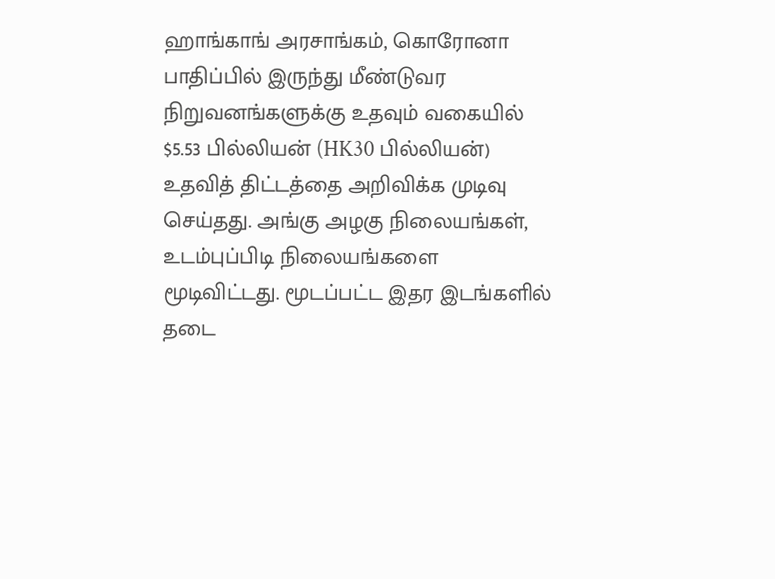ஹாங்காங் அரசாங்கம், கொரோனா பாதிப்பில் இருந்து மீண்டுவர நிறுவனங்களுக்கு உதவும் வகையில் $5.53 பில்லியன் (HK30 பில்லியன்) உதவித் திட்டத்தை அறிவிக்க முடிவு செய்தது. அங்கு அழகு நிலையங்கள், உடம்புப்பிடி நிலையங்களை மூடிவிட்டது. மூடப்பட்ட இதர இடங்களில் தடை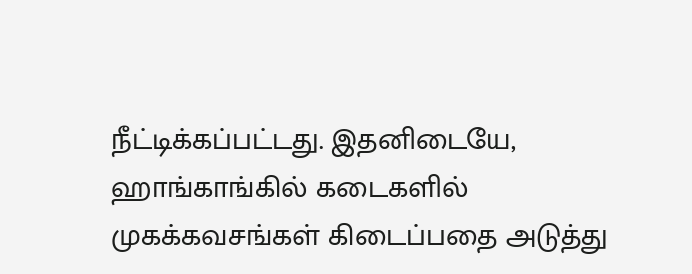நீட்டிக்கப்பட்டது. இதனிடையே, ஹாங்காங்கில் கடைகளில் முகக்கவசங்கள் கிடைப்பதை அடுத்து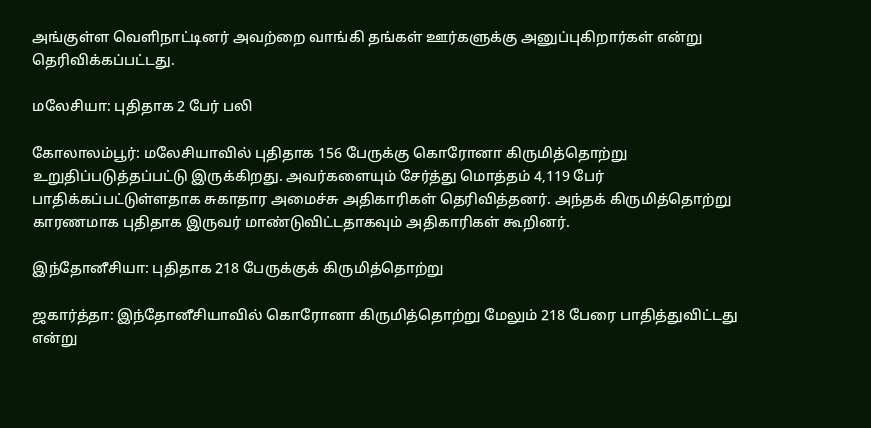அங்குள்ள வெளிநாட்டினர் அவற்றை வாங்கி தங்கள் ஊர்களுக்கு அனுப்புகிறார்கள் என்று தெரிவிக்கப்பட்டது.

மலேசியா: புதிதாக 2 பேர் பலி

கோலாலம்பூர்: மலேசியாவில் புதிதாக 156 பேருக்கு கொரோனா கிருமித்தொற்று உறுதிப்படுத்தப்பட்டு இருக்கிறது. அவர்களையும் சேர்த்து மொத்தம் 4,119 பேர் பாதிக்கப்பட்டுள்ளதாக சுகாதார அமைச்சு அதிகாரிகள் தெரிவித்தனர். அந்தக் கிருமித்தொற்று காரணமாக புதிதாக இருவர் மாண்டுவிட்டதாகவும் அதிகாரிகள் கூறினர்.

இந்தோனீசியா: புதிதாக 218 பேருக்குக் கிருமித்தொற்று

ஜகார்த்தா: இந்தோனீசியாவில் கொரோனா கிருமித்தொற்று மேலும் 218 பேரை பாதித்துவிட்டது என்று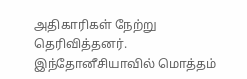அதிகாரிகள் நேற்று தெரிவித்தனர். இந்தோனீசியாவில் மொத்தம்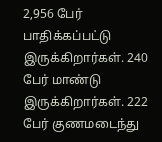2,956 பேர் பாதிக்கப்பட்டு இருக்கிறார்கள். 240 பேர் மாண்டு இருக்கிறார்கள். 222 பேர் குணமடைந்து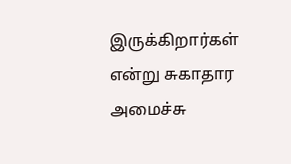இருக்கிறார்கள் என்று சுகாதார அமைச்சு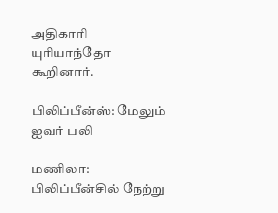அதிகாரி யுரியாந்தோ கூறினார்.

பிலிப்பீன்ஸ்: மேலும் ஐவர் பலி

மணிலா: பிலிப்பீன்சில் நேற்று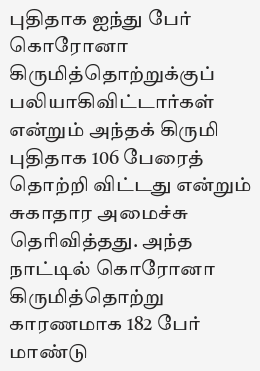புதிதாக ஐந்து பேர் கொரோனா கிருமித்தொற்றுக்குப் பலியாகிவிட்டார்கள் என்றும் அந்தக் கிருமி புதிதாக 106 பேரைத் தொற்றி விட்டது என்றும் சுகாதார அமைச்சு தெரிவித்தது. அந்த நாட்டில் கொரோனா கிருமித்தொற்று காரணமாக 182 பேர் மாண்டு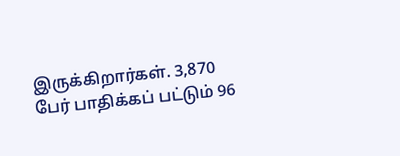இருக்கிறார்கள். 3,870 பேர் பாதிக்கப் பட்டும் 96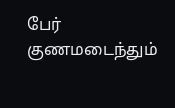பேர் குணமடைந்தும்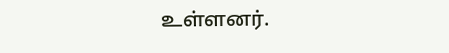உள்ளனர்.